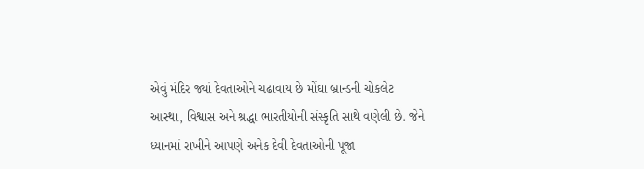એવું મંદિર જ્યાં દેવતાઓને ચઢાવાય છે મોંઘા બ્રાન્ડની ચોકલેટ
આસ્થા, વિશ્વાસ અને શ્રદ્ધા ભારતીયોની સંસ્કૃતિ સાથે વણેલી છે. જેને ધ્યાનમાં રાખીને આપણે અનેક દેવી દેવતાઓની પૂજા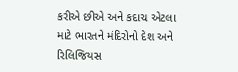કરીએ છીએ અને કદાચ એટલા માટે ભારતને મંદિરોનો દેશ અને રિલિજિયસ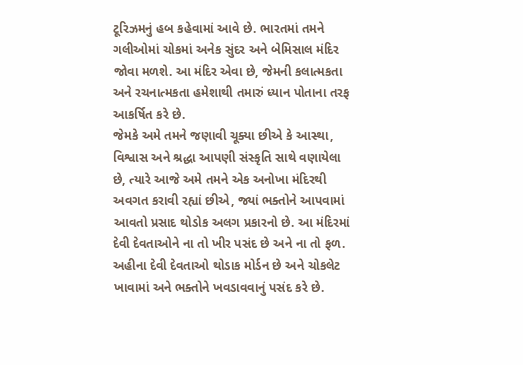ટૂરિઝમનું હબ કહેવામાં આવે છે. ભારતમાં તમને ગલીઓમાં ચોકમાં અનેક સુંદર અને બેમિસાલ મંદિર જોવા મળશે. આ મંદિર એવા છે, જેમની કલાત્મકતા અને રચનાત્મકતા હમેશાથી તમારું ધ્યાન પોતાના તરફ આકર્ષિત કરે છે.
જેમકે અમે તમને જણાવી ચૂક્યા છીએ કે આસ્થા, વિશ્વાસ અને શ્રદ્ધા આપણી સંસ્કૃતિ સાથે વણાયેલા છે, ત્યારે આજે અમે તમને એક અનોખા મંદિરથી અવગત કરાવી રહ્યાં છીએ, જ્યાં ભક્તોને આપવામાં આવતો પ્રસાદ થોડોક અલગ પ્રકારનો છે. આ મંદિરમાં દેવી દેવતાઓને ના તો ખીર પસંદ છે અને ના તો ફળ. અહીના દેવી દેવતાઓ થોડાક મોર્ડન છે અને ચોકલેટ ખાવામાં અને ભક્તોને ખવડાવવાનું પસંદ કરે છે.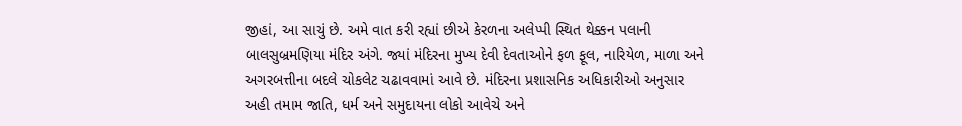જીહાં, આ સાચું છે. અમે વાત કરી રહ્યાં છીએ કેરળના અલેપ્પી સ્થિત થેક્કન પલાની બાલસુબ્રમણિયા મંદિર અંગે. જ્યાં મંદિરના મુખ્ય દેવી દેવતાઓને ફળ ફૂલ, નારિયેળ, માળા અને અગરબત્તીના બદલે ચોકલેટ ચઢાવવામાં આવે છે. મંદિરના પ્રશાસનિક અધિકારીઓ અનુસાર અહી તમામ જાતિ, ધર્મ અને સમુદાયના લોકો આવેચે અને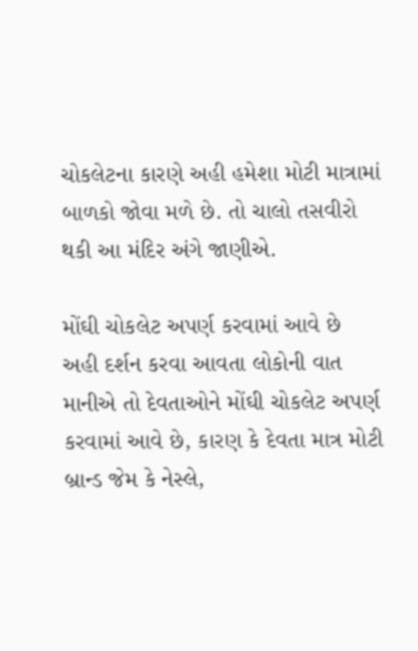ચોકલેટના કારણે અહી હમેશા મોટી માત્રામાં બાળકો જોવા મળે છે. તો ચાલો તસવીરો થકી આ મંદિર અંગે જાણીએ.

મોંઘી ચોકલેટ અપર્ણ કરવામાં આવે છે
અહી દર્શન કરવા આવતા લોકોની વાત માનીએ તો દેવતાઓને મોંઘી ચોકલેટ અપર્ણ કરવામાં આવે છે, કારણ કે દેવતા માત્ર મોટી બ્રાન્ડ જેમ કે નેસ્લે,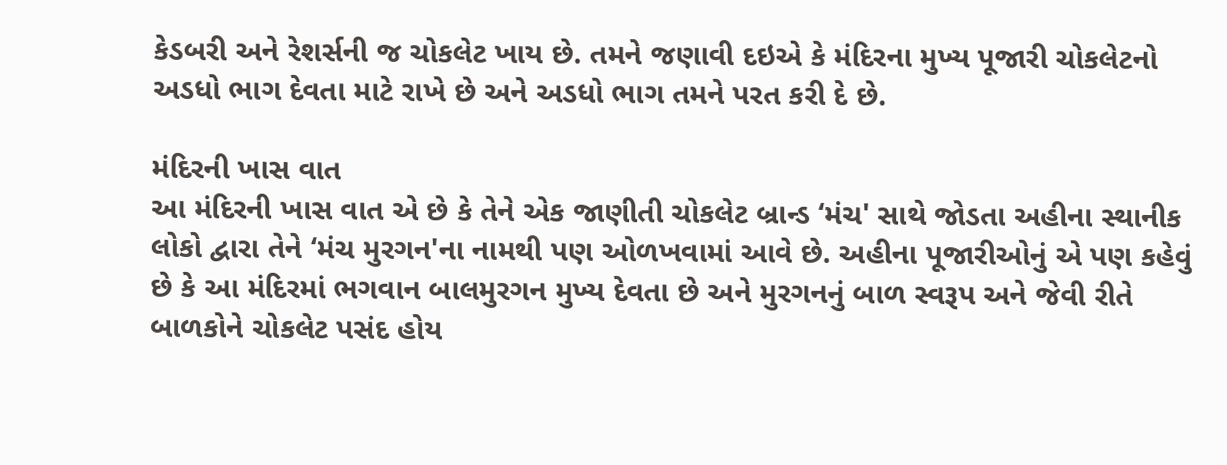કેડબરી અને રેશર્સની જ ચોકલેટ ખાય છે. તમને જણાવી દઇએ કે મંદિરના મુખ્ય પૂજારી ચોકલેટનો અડધો ભાગ દેવતા માટે રાખે છે અને અડધો ભાગ તમને પરત કરી દે છે.

મંદિરની ખાસ વાત
આ મંદિરની ખાસ વાત એ છે કે તેને એક જાણીતી ચોકલેટ બ્રાન્ડ ‘મંચ' સાથે જોડતા અહીના સ્થાનીક લોકો દ્વારા તેને ‘મંચ મુરગન'ના નામથી પણ ઓળખવામાં આવે છે. અહીના પૂજારીઓનું એ પણ કહેવું છે કે આ મંદિરમાં ભગવાન બાલમુરગન મુખ્ય દેવતા છે અને મુરગનનું બાળ સ્વરૂપ અને જેવી રીતે બાળકોને ચોકલેટ પસંદ હોય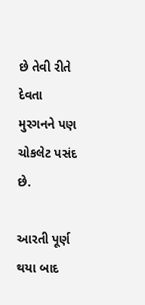છે તેવી રીતે દેવતા મુરગનને પણ ચોકલેટ પસંદ છે.

આરતી પૂર્ણ થયા બાદ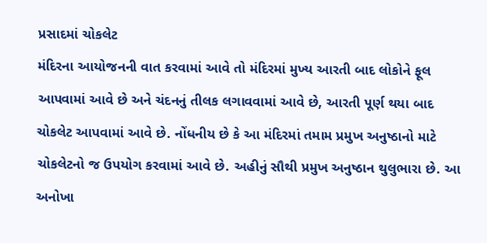પ્રસાદમાં ચોકલેટ
મંદિરના આયોજનની વાત કરવામાં આવે તો મંદિરમાં મુખ્ય આરતી બાદ લોકોને ફૂલ આપવામાં આવે છે અને ચંદનનું તીલક લગાવવામાં આવે છે, આરતી પૂર્ણ થયા બાદ ચોકલેટ આપવામાં આવે છે. નોંધનીય છે કે આ મંદિરમાં તમામ પ્રમુખ અનુષ્ઠાનો માટે ચોકલેટનો જ ઉપયોગ કરવામાં આવે છે. અહીનું સૌથી પ્રમુખ અનુષ્ઠાન થુલુભારા છે. આ અનોખા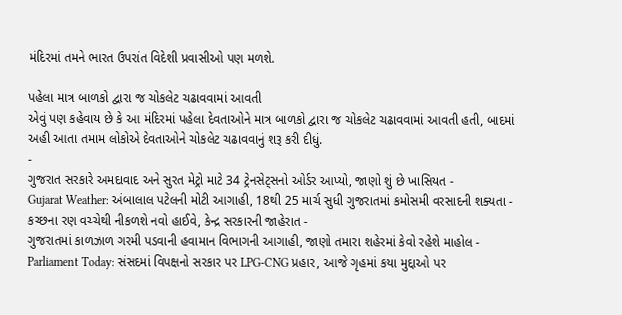મંદિરમાં તમને ભારત ઉપરાંત વિદેશી પ્રવાસીઓ પણ મળશે.

પહેલા માત્ર બાળકો દ્વારા જ ચોકલેટ ચઢાવવામાં આવતી
એવું પણ કહેવાય છે કે આ મંદિરમાં પહેલા દેવતાઓને માત્ર બાળકો દ્વારા જ ચોકલેટ ચઢાવવામાં આવતી હતી, બાદમાં અહી આતા તમામ લોકોએ દેવતાઓને ચોકલેટ ચઢાવવાનું શરૂ કરી દીધું.
-
ગુજરાત સરકારે અમદાવાદ અને સુરત મેટ્રો માટે 34 ટ્રેનસેટ્સનો ઓર્ડર આપ્યો, જાણો શું છે ખાસિયત -
Gujarat Weather: અંબાલાલ પટેલની મોટી આગાહી, 18થી 25 માર્ચ સુધી ગુજરાતમાં કમોસમી વરસાદની શક્યતા -
કચ્છના રણ વચ્ચેથી નીકળશે નવો હાઈવે, કેન્દ્ર સરકારની જાહેરાત -
ગુજરાતમાં કાળઝાળ ગરમી પડવાની હવામાન વિભાગની આગાહી, જાણો તમારા શહેરમાં કેવો રહેશે માહોલ -
Parliament Today: સંસદમાં વિપક્ષનો સરકાર પર LPG-CNG પ્રહાર, આજે ગૃહમાં કયા મુદ્દાઓ પર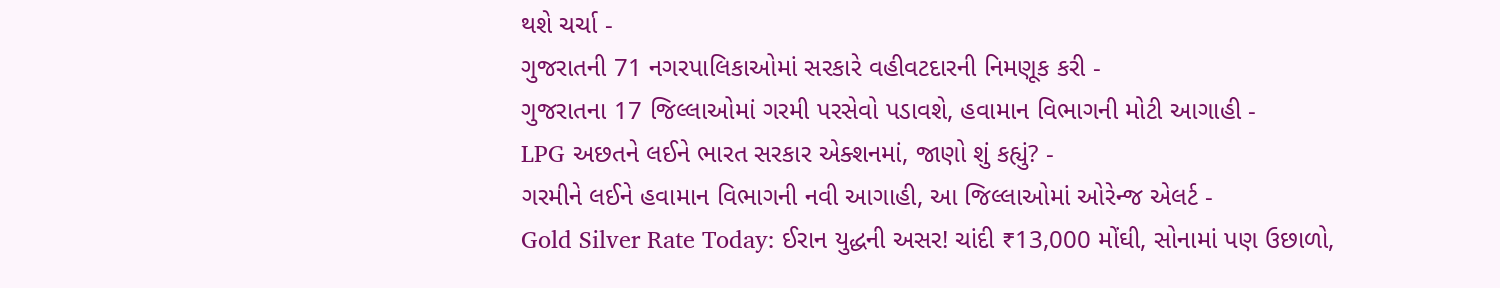થશે ચર્ચા -
ગુજરાતની 71 નગરપાલિકાઓમાં સરકારે વહીવટદારની નિમણૂક કરી -
ગુજરાતના 17 જિલ્લાઓમાં ગરમી પરસેવો પડાવશે, હવામાન વિભાગની મોટી આગાહી -
LPG અછતને લઈને ભારત સરકાર એક્શનમાં, જાણો શું કહ્યું? -
ગરમીને લઈને હવામાન વિભાગની નવી આગાહી, આ જિલ્લાઓમાં ઓરેન્જ એલર્ટ -
Gold Silver Rate Today: ઈરાન યુદ્ધની અસર! ચાંદી ₹13,000 મોંઘી, સોનામાં પણ ઉછાળો,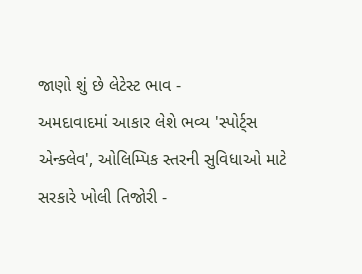જાણો શું છે લેટેસ્ટ ભાવ -
અમદાવાદમાં આકાર લેશે ભવ્ય 'સ્પોર્ટ્સ એન્ક્લેવ', ઓલિમ્પિક સ્તરની સુવિધાઓ માટે સરકારે ખોલી તિજોરી -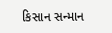કિસાન સન્માન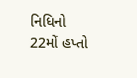નિધિનો 22મોં હપ્તો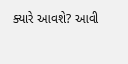ક્યારે આવશે? આવી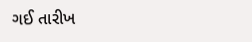ગઈ તારીખ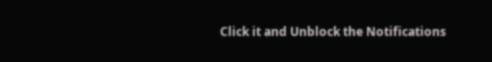Click it and Unblock the Notifications